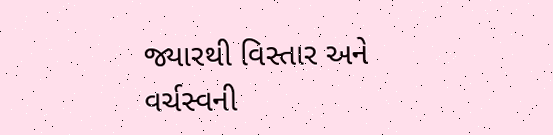જ્યારથી વિસ્તાર અને વર્ચસ્વની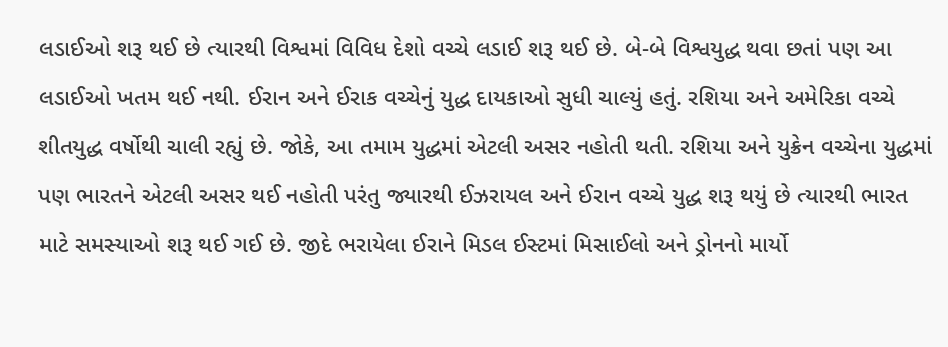લડાઈઓ શરૂ થઈ છે ત્યારથી વિશ્વમાં વિવિધ દેશો વચ્ચે લડાઈ શરૂ થઈ છે. બે-બે વિશ્વયુદ્ધ થવા છતાં પણ આ લડાઈઓ ખતમ થઈ નથી. ઈરાન અને ઈરાક વચ્ચેનું યુદ્ધ દાયકાઓ સુધી ચાલ્યું હતું. રશિયા અને અમેરિકા વચ્ચે શીતયુદ્ધ વર્ષોથી ચાલી રહ્યું છે. જોકે, આ તમામ યુદ્ધમાં એટલી અસર નહોતી થતી. રશિયા અને યુક્રેન વચ્ચેના યુદ્ધમાં પણ ભારતને એટલી અસર થઈ નહોતી પરંતુ જ્યારથી ઈઝરાયલ અને ઈરાન વચ્ચે યુદ્ધ શરૂ થયું છે ત્યારથી ભારત માટે સમસ્યાઓ શરૂ થઈ ગઈ છે. જીદે ભરાયેલા ઈરાને મિડલ ઈસ્ટમાં મિસાઈલો અને ડ્રોનનો માર્યો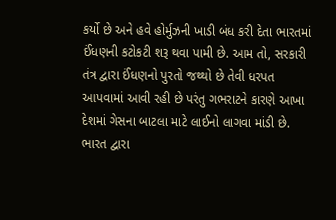કર્યો છે અને હવે હોર્મુઝની ખાડી બંધ કરી દેતા ભારતમાં ઈંધણની કટોકટી શરૂ થવા પામી છે. આમ તો, સરકારી તંત્ર દ્વારા ઈંધણનો પુરતો જથ્થો છે તેવી ધરપત આપવામાં આવી રહી છે પરંતુ ગભરાટને કારણે આખા દેશમાં ગેસના બાટલા માટે લાઈનો લાગવા માંડી છે.
ભારત દ્વારા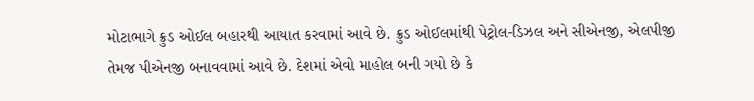મોટાભાગે ક્રુડ ઓઈલ બહારથી આયાત કરવામાં આવે છે. ક્રુડ ઓઈલમાંથી પેટ્રોલ-ડિઝલ અને સીએનજી, એલપીજી તેમજ પીએનજી બનાવવામાં આવે છે. દેશમાં એવો માહોલ બની ગયો છે કે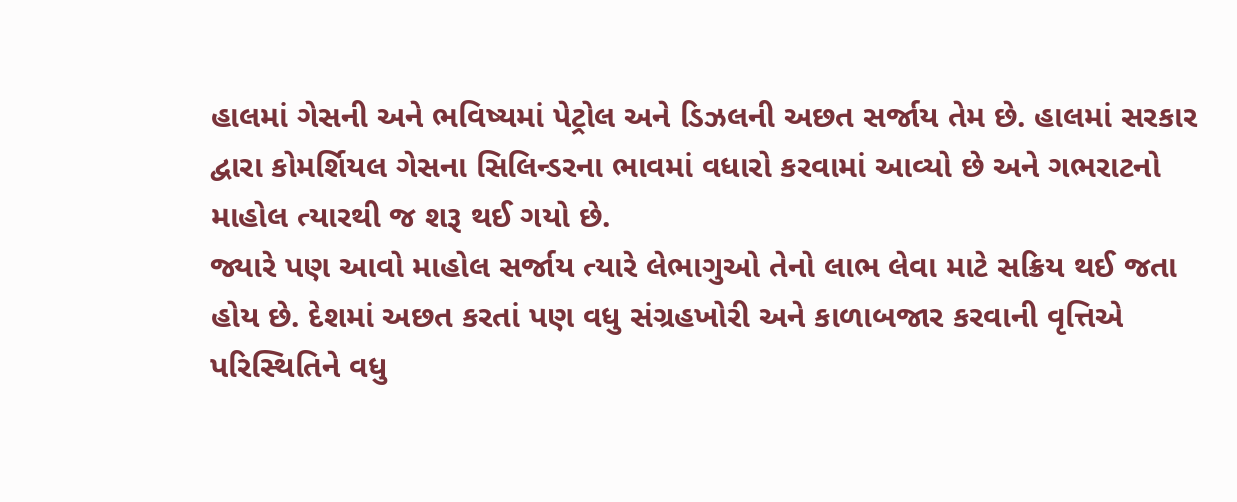હાલમાં ગેસની અને ભવિષ્યમાં પેટ્રોલ અને ડિઝલની અછત સર્જાય તેમ છે. હાલમાં સરકાર દ્વારા કોમર્શિયલ ગેસના સિલિન્ડરના ભાવમાં વધારો કરવામાં આવ્યો છે અને ગભરાટનો માહોલ ત્યારથી જ શરૂ થઈ ગયો છે.
જ્યારે પણ આવો માહોલ સર્જાય ત્યારે લેભાગુઓ તેનો લાભ લેવા માટે સક્રિય થઈ જતા હોય છે. દેશમાં અછત કરતાં પણ વધુ સંગ્રહખોરી અને કાળાબજાર કરવાની વૃત્તિએ પરિસ્થિતિને વધુ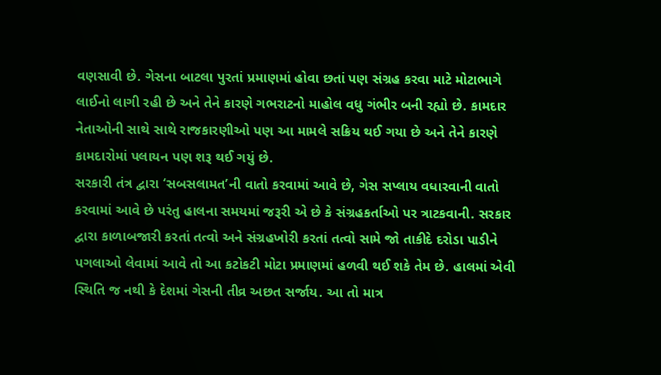વણસાવી છે. ગેસના બાટલા પુરતાં પ્રમાણમાં હોવા છતાં પણ સંગ્રહ કરવા માટે મોટાભાગે લાઈનો લાગી રહી છે અને તેને કારણે ગભરાટનો માહોલ વધુ ગંભીર બની રહ્યો છે. કામદાર નેતાઓની સાથે સાથે રાજકારણીઓ પણ આ મામલે સક્રિય થઈ ગયા છે અને તેને કારણે કામદારોમાં પલાયન પણ શરૂ થઈ ગયું છે.
સરકારી તંત્ર દ્વારા ‘સબસલામત’ની વાતો કરવામાં આવે છે, ગેસ સપ્લાય વધારવાની વાતો કરવામાં આવે છે પરંતુ હાલના સમયમાં જરૂરી એ છે કે સંગ્રહકર્તાઓ પર ત્રાટકવાની. સરકાર દ્વારા કાળાબજારી કરતાં તત્વો અને સંગ્રહખોરી કરતાં તત્વો સામે જો તાકીદે દરોડા પાડીને પગલાઓ લેવામાં આવે તો આ કટોકટી મોટા પ્રમાણમાં હળવી થઈ શકે તેમ છે. હાલમાં એવી સ્થિતિ જ નથી કે દેશમાં ગેસની તીવ્ર અછત સર્જાય. આ તો માત્ર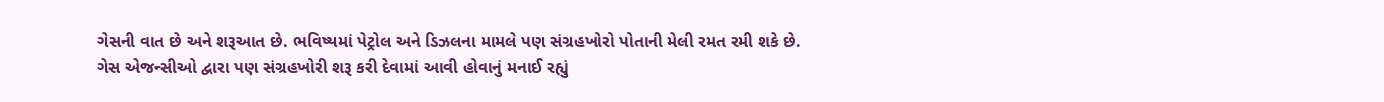ગેસની વાત છે અને શરૂઆત છે. ભવિષ્યમાં પેટ્રોલ અને ડિઝલના મામલે પણ સંગ્રહખોરો પોતાની મેલી રમત રમી શકે છે.
ગેસ એજન્સીઓ દ્વારા પણ સંગ્રહખોરી શરૂ કરી દેવામાં આવી હોવાનું મનાઈ રહ્યું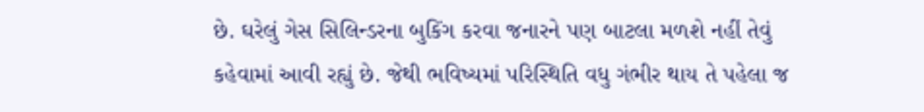છે. ઘરેલું ગેસ સિલિન્ડરના બુકિંગ કરવા જનારને પણ બાટલા મળશે નહીં તેવું કહેવામાં આવી રહ્યું છે. જેથી ભવિષ્યમાં પરિસ્થિતિ વધુ ગંભીર થાય તે પહેલા જ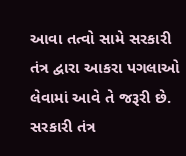આવા તત્વો સામે સરકારી તંત્ર દ્વારા આકરા પગલાઓ લેવામાં આવે તે જરૂરી છે. સરકારી તંત્ર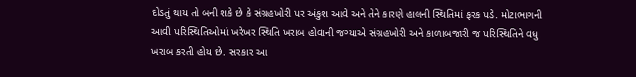દોડતું થાય તો બની શકે છે કે સંગ્રહખોરી પર અંકુશ આવે અને તેને કારણે હાલની સ્થિતિમાં ફરક પડે. મોટાભાગની આવી પરિસ્થિતિઓમાં ખરેખર સ્થિતિ ખરાબ હોવાની જગ્યાએ સંગ્રહખોરી અને કાળાબજારી જ પરિસ્થિતિને વધુ ખરાબ કરતી હોય છે. સરકાર આ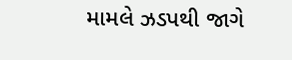મામલે ઝડપથી જાગે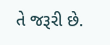તે જરૂરી છે.